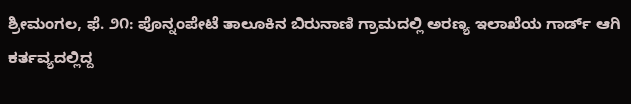ಶ್ರೀಮಂಗಲ, ಫೆ. ೨೧: ಪೊನ್ನಂಪೇಟೆ ತಾಲೂಕಿನ ಬಿರುನಾಣಿ ಗ್ರಾಮದಲ್ಲಿ ಅರಣ್ಯ ಇಲಾಖೆಯ ಗಾರ್ಡ್ ಆಗಿ ಕರ್ತವ್ಯದಲ್ಲಿದ್ದ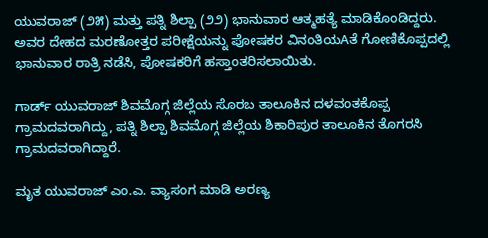ಯುವರಾಜ್ (೨೫) ಮತ್ತು ಪತ್ನಿ ಶಿಲ್ಪಾ (೨೨) ಭಾನುವಾರ ಆತ್ಮಹತ್ಯೆ ಮಾಡಿಕೊಂಡಿದ್ದರು. ಅವರ ದೇಹದ ಮರಣೋತ್ತರ ಪರೀಕ್ಷೆಯನ್ನು ಪೋಷಕರ ವಿನಂತಿಯAತೆ ಗೋಣಿಕೊಪ್ಪದಲ್ಲಿ ಭಾನುವಾರ ರಾತ್ರಿ ನಡೆಸಿ, ಪೋಷಕರಿಗೆ ಹಸ್ತಾಂತರಿಸಲಾಯಿತು.

ಗಾರ್ಡ್ ಯುವರಾಜ್ ಶಿವಮೊಗ್ಗ ಜಿಲ್ಲೆಯ ಸೊರಬ ತಾಲೂಕಿನ ದಳವಂತಕೊಪ್ಪ ಗ್ರಾಮದವರಾಗಿದ್ದು, ಪತ್ನಿ ಶಿಲ್ಪಾ ಶಿವಮೊಗ್ಗ ಜಿಲ್ಲೆಯ ಶಿಕಾರಿಪುರ ತಾಲೂಕಿನ ತೊಗರಸಿ ಗ್ರಾಮದವರಾಗಿದ್ದಾರೆ.

ಮೃತ ಯುವರಾಜ್ ಎಂ.ಎ. ವ್ಯಾಸಂಗ ಮಾಡಿ ಅರಣ್ಯ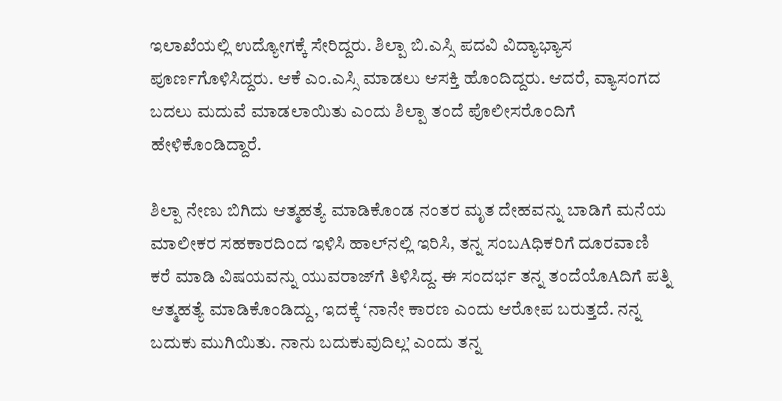ಇಲಾಖೆಯಲ್ಲಿ ಉದ್ಯೋಗಕ್ಕೆ ಸೇರಿದ್ದರು. ಶಿಲ್ಪಾ ಬಿ.ಎಸ್ಸಿ ಪದವಿ ವಿದ್ಯಾಭ್ಯಾಸ ಪೂರ್ಣಗೊಳಿಸಿದ್ದರು. ಆಕೆ ಎಂ.ಎಸ್ಸಿ ಮಾಡಲು ಆಸಕ್ತಿ ಹೊಂದಿದ್ದರು. ಆದರೆ, ವ್ಯಾಸಂಗದ ಬದಲು ಮದುವೆ ಮಾಡಲಾಯಿತು ಎಂದು ಶಿಲ್ಪಾ ತಂದೆ ಪೊಲೀಸರೊಂದಿಗೆ ಹೇಳಿಕೊಂಡಿದ್ದಾರೆ.

ಶಿಲ್ಪಾ ನೇಣು ಬಿಗಿದು ಆತ್ಮಹತ್ಯೆ ಮಾಡಿಕೊಂಡ ನಂತರ ಮೃತ ದೇಹವನ್ನು ಬಾಡಿಗೆ ಮನೆಯ ಮಾಲೀಕರ ಸಹಕಾರದಿಂದ ಇಳಿಸಿ ಹಾಲ್‌ನಲ್ಲಿ ಇರಿಸಿ, ತನ್ನ ಸಂಬAಧಿಕರಿಗೆ ದೂರವಾಣಿ ಕರೆ ಮಾಡಿ ವಿಷಯವನ್ನು ಯುವರಾಜ್‌ಗೆ ತಿಳಿಸಿದ್ದ. ಈ ಸಂದರ್ಭ ತನ್ನ ತಂದೆಯೊAದಿಗೆ ಪತ್ನಿ ಆತ್ಮಹತ್ಯೆ ಮಾಡಿಕೊಂಡಿದ್ದು, ಇದಕ್ಕೆ ‘ನಾನೇ ಕಾರಣ ಎಂದು ಆರೋಪ ಬರುತ್ತದೆ. ನನ್ನ ಬದುಕು ಮುಗಿಯಿತು. ನಾನು ಬದುಕುವುದಿಲ್ಲ’ ಎಂದು ತನ್ನ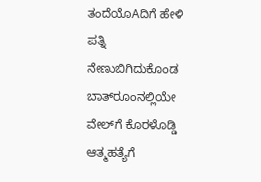ತಂದೆಯೊAದಿಗೆ ಹೇಳಿ ಪತ್ನಿ ನೇಣುಬಿಗಿದುಕೊಂಡ ಬಾತ್‌ರೂಂನಲ್ಲಿಯೇ ವೇಲ್‌ಗೆ ಕೊರಳೊಡ್ಡಿ ಆತ್ಮಹತ್ಯೆಗೆ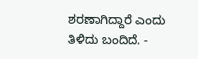ಶರಣಾಗಿದ್ದಾರೆ ಎಂದು ತಿಳಿದು ಬಂದಿದೆ. -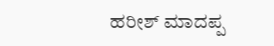ಹರೀಶ್ ಮಾದಪ್ಪ